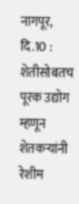नागपूर, दि.10 : शेतीसोबतच पूरक उद्योग म्हणून शेतकऱ्यांनी रेशीम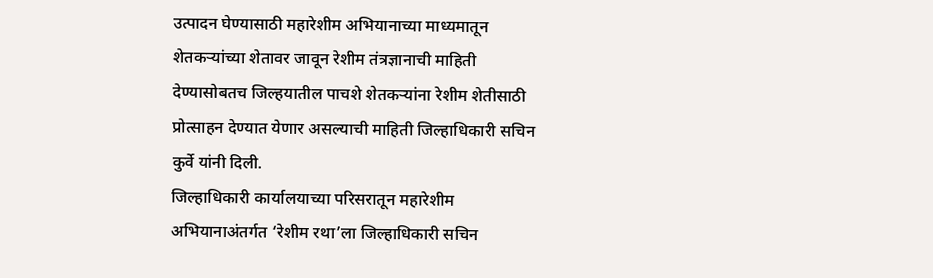उत्पादन घेण्यासाठी महारेशीम अभियानाच्या माध्यमातून शेतकऱ्यांच्या शेतावर जावून रेशीम तंत्रज्ञानाची माहिती देण्यासोबतच जिल्हयातील पाचशे शेतकऱ्यांना रेशीम शेतीसाठी प्रोत्साहन देण्यात येणार असल्याची माहिती जिल्हाधिकारी सचिन कुर्वे यांनी दिली.
जिल्हाधिकारी कार्यालयाच्या परिसरातून महारेशीम अभियानाअंतर्गत ‘रेशीम रथा’ला जिल्हाधिकारी सचिन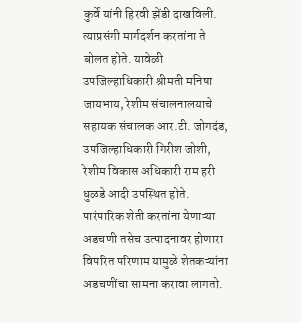कुर्वे यांनी हिरवी झेंडी दाखविली. त्याप्रसंगी मार्गदर्शन करतांना ते बोलत होते. यावेळी उपजिल्हाधिकारी श्रीमती मनिषा जायभाय, रेशीम संचालनालयाचे सहायक संचालक आर.टी. जोगदंड, उपजिल्हाधिकारी गिरीश जोशी, रेशीम विकास अधिकारी राम हरी धुळडे आदी उपस्थित होते.
पारंपारिक शेती करतांना येणाऱ्या अडचणी तसेच उत्पादनावर होणारा विपरित परिणाम यामुळे शेतकऱ्यांना अडचणींचा सामना करावा लागतो.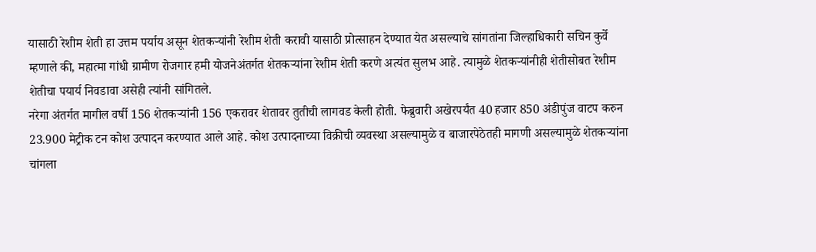यासाठी रेशीम शेती हा उत्तम पर्याय असून शेतकऱ्यांनी रेशीम शेती करावी यासाठी प्रोत्साहन देण्यात येत असल्याचे सांगतांना जिल्हाधिकारी सचिन कुर्वे म्हणाले की, महात्मा गांधी ग्रामीण रोजगार हमी योजनेअंतर्गत शेतकऱ्यांना रेशीम शेती करणे अत्यंत सुलभ आहे. त्यामुळे शेतकऱ्यांनीही शेतीसोबत रेशीम शेतीचा पयार्य निवडावा असेही त्यांनी सांगितले.
नरेगा अंतर्गत मागील वर्षी 156 शेतकऱ्यांनी 156 एकरावर शेतावर तुतीची लागवड केली होती. फेब्रुवारी अखेरपर्यंत 40 हजार 850 अंडीपुंज वाटप करुन 23.900 मेट्रीक टन कोश उत्पादन करण्यात आले आहे. कोश उत्पादनाच्या विक्रीची व्यवस्था असल्यामुळे व बाजारपेठेतही मागणी असल्यामुळे शेतकऱ्यांना चांगला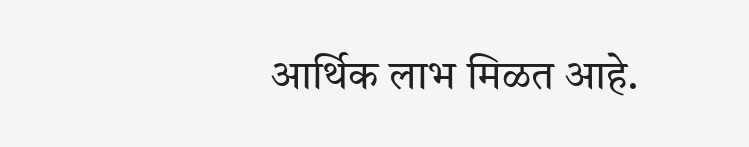आर्थिक लाभ मिळत आहे.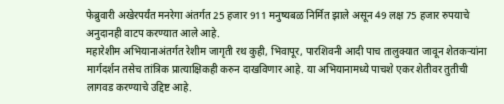फेब्रुवारी अखेरपर्यंत मनरेगा अंतर्गत 25 हजार 911 मनुष्यबळ निर्मित झाले असून 49 लक्ष 75 हजार रुपयाचे अनुदानही वाटप करण्यात आले आहे.
महारेशीम अभियानाअंतर्गत रेशीम जागृती रथ कुही, भिवापूर, पारशिवनी आदी पाच तालुक्यात जावून शेतकऱ्यांना मार्गदर्शन तसेच तांत्रिक प्रात्याक्षिकही करुन दाखविणार आहे. या अभियानामध्ये पाचशे एकर शेतीवर तुतीची लागवड करण्याचे उद्दिष्ट आहे.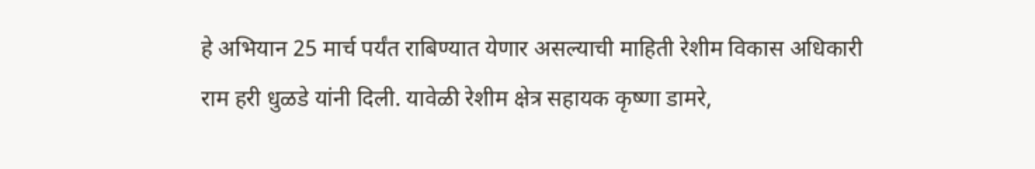हे अभियान 25 मार्च पर्यंत राबिण्यात येणार असल्याची माहिती रेशीम विकास अधिकारी राम हरी धुळडे यांनी दिली. यावेळी रेशीम क्षेत्र सहायक कृष्णा डामरे,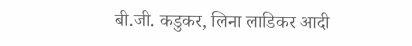बी.जी. कडुकर, लिना लाडिकर आदी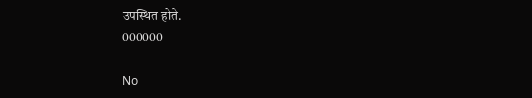उपस्थित होते.
000000

No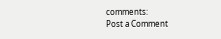comments:
Post a Comment